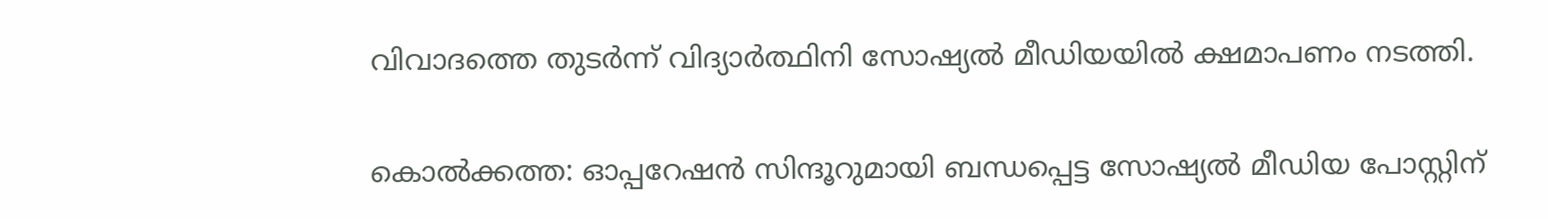വിവാദത്തെ തുടർന്ന് വിദ്യാർത്ഥിനി സോഷ്യൽ മീഡിയയിൽ ക്ഷമാപണം നടത്തി.

കൊൽക്കത്ത: ഓപ്പറേഷൻ സിന്ദൂറുമായി ബന്ധപ്പെട്ട സോഷ്യൽ മീഡിയ പോസ്റ്റിന്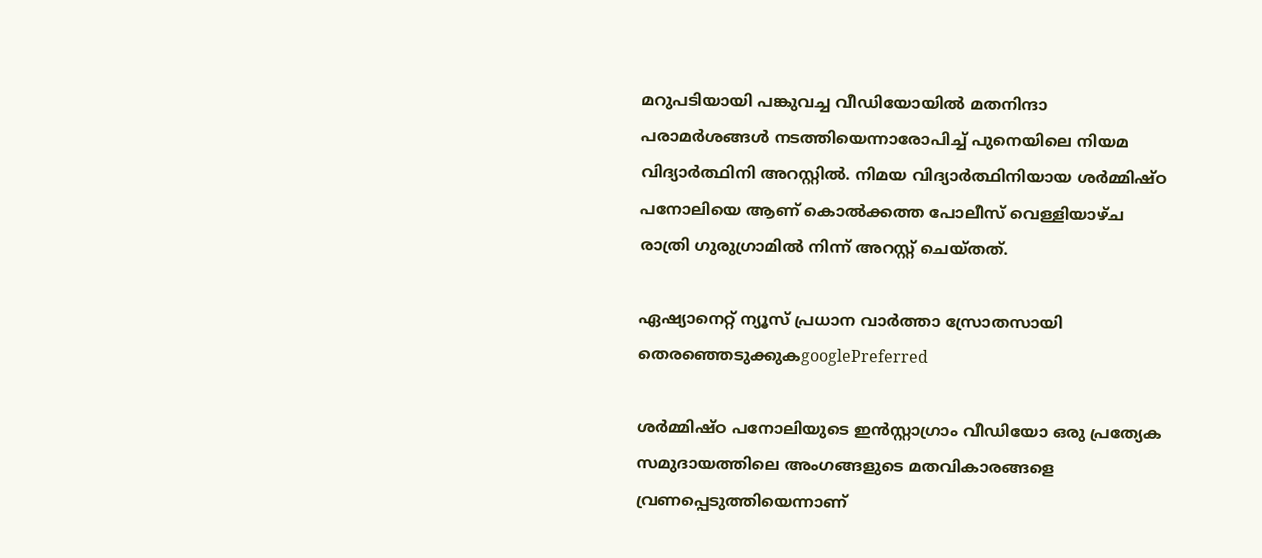മറുപടിയായി പങ്കുവച്ച വീഡിയോയിൽ മതനിന്ദാ പരാമർശങ്ങൾ നടത്തിയെന്നാരോപിച്ച് പുനെയിലെ നിയമ വിദ്യാർത്ഥിനി അറസ്റ്റിൽ. നിമയ വിദ്യാര്‍ത്ഥിനിയായ ശർമ്മിഷ്ഠ പനോലിയെ ആണ് കൊൽക്കത്ത പോലീസ് വെള്ളിയാഴ്ച രാത്രി ഗുരുഗ്രാമിൽ നിന്ന് അറസ്റ്റ് ചെയ്തത്.

ഏഷ്യാനെറ്റ് ന്യൂസ് പ്രധാന വാർത്താ സ്രോതസായി തെരഞ്ഞെടുക്കുകgooglePreferred

ശർമ്മിഷ്ഠ പനോലിയുടെ ഇൻസ്റ്റാഗ്രാം വീഡിയോ ഒരു പ്രത്യേക സമുദായത്തിലെ അംഗങ്ങളുടെ മതവികാരങ്ങളെ വ്രണപ്പെടുത്തിയെന്നാണ്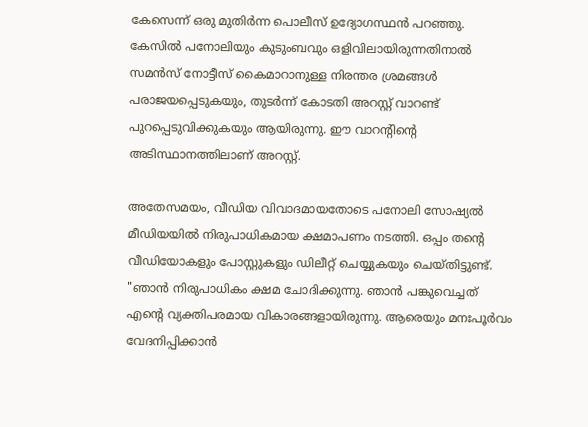കേസെന്ന് ഒരു മുതിർന്ന പൊലീസ് ഉദ്യോഗസ്ഥൻ പറഞ്ഞു. കേസിൽ പനോലിയും കുടുംബവും ഒളിവിലായിരുന്നതിനാൽ സമൻസ് നോട്ടീസ് കൈമാറാനുള്ള നിരന്തര ശ്രമങ്ങൾ പരാജയപ്പെടുകയും, തുടർന്ന് കോടതി അറസ്റ്റ് വാറണ്ട് പുറപ്പെടുവിക്കുകയും ആയിരുന്നു. ഈ വാറന്റിന്റെ അടിസ്ഥാനത്തിലാണ് അറസ്റ്റ്.

അതേസമയം, വീഡിയ വിവാദമായതോടെ പനോലി സോഷ്യൽ മീഡിയയിൽ നിരുപാധികമായ ക്ഷമാപണം നടത്തി. ഒപ്പം തന്റെ വീഡിയോകളും പോസ്റ്റുകളും ഡിലീറ്റ് ചെയ്യുകയും ചെയ്തിട്ടുണ്ട്. "ഞാൻ നിരുപാധികം ക്ഷമ ചോദിക്കുന്നു. ഞാൻ പങ്കുവെച്ചത് എന്റെ വ്യക്തിപരമായ വികാരങ്ങളായിരുന്നു. ആരെയും മനഃപൂർവം വേദനിപ്പിക്കാൻ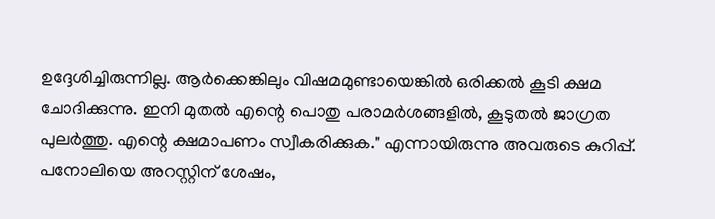ഉദ്ദേശിച്ചിരുന്നില്ല. ആർക്കെങ്കിലും വിഷമമുണ്ടായെങ്കിൽ ഒരിക്കൽ കൂടി ക്ഷമ ചോദിക്കുന്നു. ഇനി മുതൽ എന്റെ പൊതു പരാമര്‍ശങ്ങളിൽ, കൂടുതൽ ജാഗ്രത പുലര്‍ത്തു. എന്റെ ക്ഷമാപണം സ്വീകരിക്കുക." എന്നായിരുന്നു അവരുടെ കുറിപ്പ്. പനോലിയെ അറസ്റ്റിന് ശേഷം,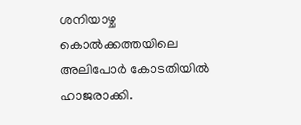ശനിയാഴ്ച കൊൽക്കത്തയിലെ അലിപോർ കോടതിയിൽ ഹാജരാക്കി.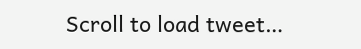Scroll to load tweet…